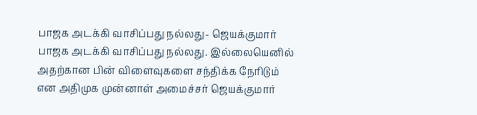பாஜக அடக்கி வாசிப்பது நல்லது- ஜெயக்குமார்
பாஜக அடக்கி வாசிப்பது நல்லது. இல்லையெனில் அதற்கான பின் விளைவுகளை சந்திக்க நேரிடும் என அதிமுக முன்னாள் அமைச்சர் ஜெயக்குமார்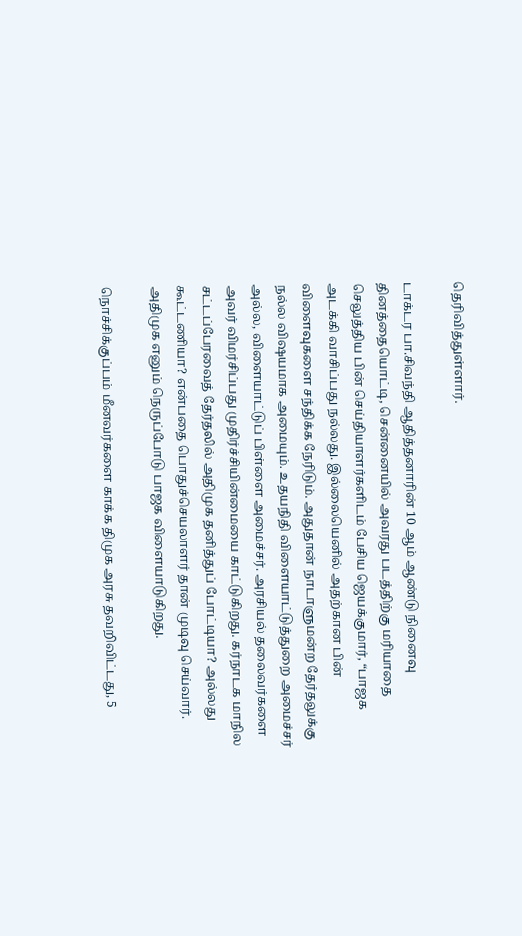தெரிவித்துள்ளார்.

டாக்டர பா.சிவந்தி ஆதித்தனாரின் 10 ஆம் ஆண்டு நினைவு தினத்தையொட்டி, சென்னையில் அவரது படத்திற்கு மரியாதை செலுத்திய பின் செய்தியாளர்களிடம் பேசிய ஜெயக்குமார், “பாஜக அடக்கி வாசிப்பது நல்லது. இல்லையெனில் அதற்கான பின் விளைவுகளை சந்திக்க நேரிடும். அதுதான் நாடாளுமன்ற தேர்தலுக்கு நல்ல விஷயமாக அமையும். உதயநிதி விளையாட்டுத்துறை அமைச்சர் அல்ல, விளையாட்டுப் பிள்ளை அமைச்சர். அரசியல் தலைவர்களை அவர் விமர்சிப்பது முதிர்ச்சியின்மையை காட்டுகிறது. கர்நாடக மாநில சட்டப்பேரவைத் தேர்தலில் அதிமுக தனித்துப் போட்டியா? அல்லது கூட்டணியா? என்பதை பொதுச்செயலாளர் தான் முடிவு செய்வார். அதிமுக எனும் நெருப்போடு பாஜக விளையாடுகிறது.

நொச்சிக்குப்பம் மீனவர்களை காக்க திமுக அரசு தவறிவிட்டது, 5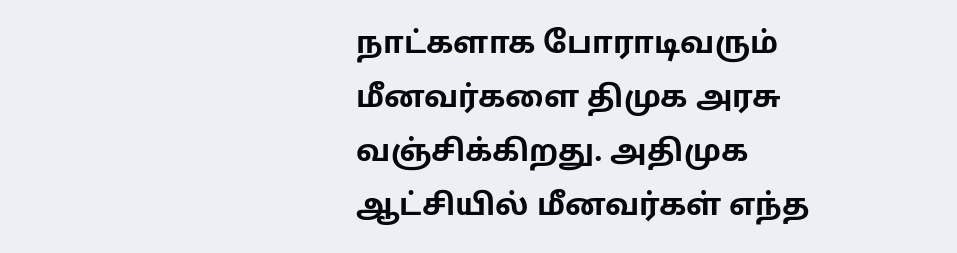நாட்களாக போராடிவரும் மீனவர்களை திமுக அரசு வஞ்சிக்கிறது. அதிமுக ஆட்சியில் மீனவர்கள் எந்த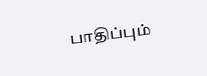பாதிப்பும்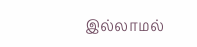இல்லாமல்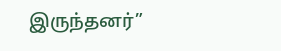இருந்தனர்”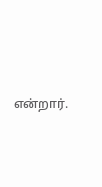என்றார்.